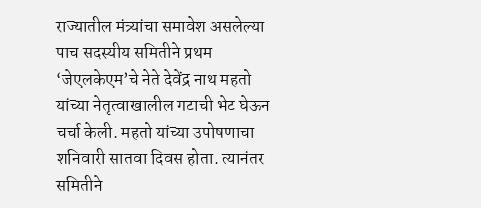राज्यातील मंत्र्यांचा समावेश असलेल्या पाच सदस्यीय समितीने प्रथम ‘जेएलकेएम’चे नेते देवेंद्र नाथ महतो यांच्या नेतृत्वाखालील गटाची भेट घेऊन चर्चा केली. महतो यांच्या उपोषणाचा शनिवारी सातवा दिवस होता. त्यानंतर समितीने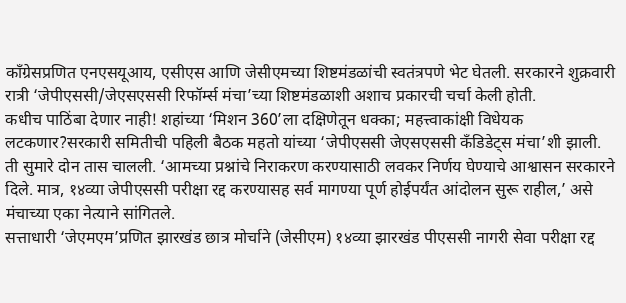काँग्रेसप्रणित एनएसयूआय, एसीएस आणि जेसीएमच्या शिष्टमंडळांची स्वतंत्रपणे भेट घेतली. सरकारने शुक्रवारी रात्री ‘जेपीएससी/जेएसएससी रिफॉर्म्स मंचा’च्या शिष्टमंडळाशी अशाच प्रकारची चर्चा केली होती.
कधीच पाठिंबा देणार नाही! शहांच्या ‘मिशन 360’ला दक्षिणेतून धक्का; महत्त्वाकांक्षी विधेयक लटकणार?सरकारी समितीची पहिली बैठक महतो यांच्या ‘जेपीएससी जेएसएससी कँडिडेट्स मंचा’शी झाली. ती सुमारे दोन तास चालली. ‘आमच्या प्रश्नांचे निराकरण करण्यासाठी लवकर निर्णय घेण्याचे आश्वासन सरकारने दिले. मात्र, १४व्या जेपीएससी परीक्षा रद्द करण्यासह सर्व मागण्या पूर्ण होईपर्यंत आंदोलन सुरू राहील,’ असे मंचाच्या एका नेत्याने सांगितले.
सत्ताधारी ‘जेएमएम’प्रणित झारखंड छात्र मोर्चाने (जेसीएम) १४व्या झारखंड पीएससी नागरी सेवा परीक्षा रद्द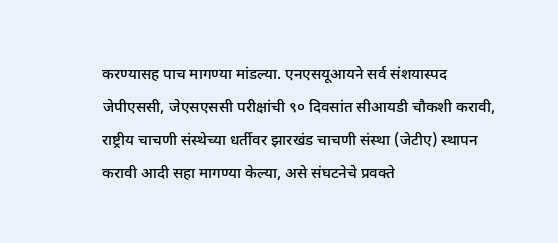करण्यासह पाच मागण्या मांडल्या. एनएसयूआयने सर्व संशयास्पद जेपीएससी, जेएसएससी परीक्षांची ९० दिवसांत सीआयडी चौकशी करावी, राष्ट्रीय चाचणी संस्थेच्या धर्तीवर झारखंड चाचणी संस्था (जेटीए) स्थापन करावी आदी सहा मागण्या केल्या, असे संघटनेचे प्रवक्ते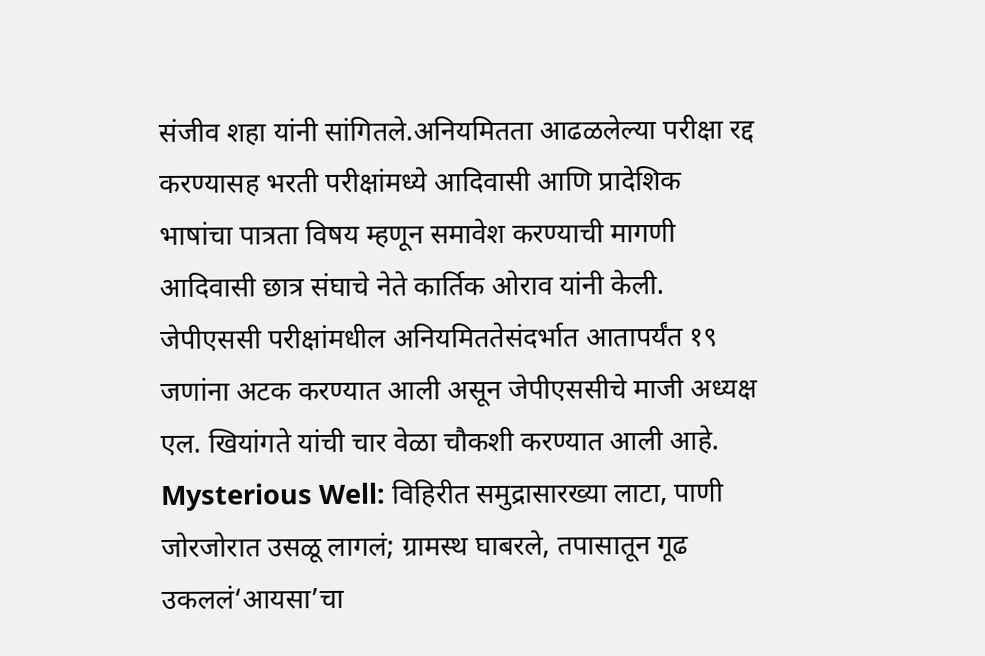संजीव शहा यांनी सांगितले.अनियमितता आढळलेल्या परीक्षा रद्द करण्यासह भरती परीक्षांमध्ये आदिवासी आणि प्रादेशिक भाषांचा पात्रता विषय म्हणून समावेश करण्याची मागणी आदिवासी छात्र संघाचे नेते कार्तिक ओराव यांनी केली.
जेपीएससी परीक्षांमधील अनियमिततेसंदर्भात आतापर्यंत १९ जणांना अटक करण्यात आली असून जेपीएससीचे माजी अध्यक्ष एल. खियांगते यांची चार वेळा चौकशी करण्यात आली आहे.
Mysterious Well: विहिरीत समुद्रासारख्या लाटा, पाणी जोरजोरात उसळू लागलं; ग्रामस्थ घाबरले, तपासातून गूढ उकललं‘आयसा’चा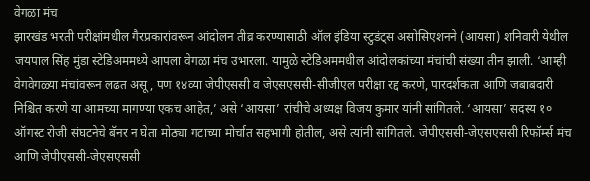वेगळा मंच
झारखंड भरती परीक्षांमधील गैरप्रकारांवरून आंदोलन तीव्र करण्यासाठी ऑल इंडिया स्टुडंट्स असोसिएशनने (आयसा) शनिवारी येथील जयपाल सिंह मुंडा स्टेडिअममध्ये आपला वेगळा मंच उभारला. यामुळे स्टेडिअममधील आंदोलकांच्या मंचांची संख्या तीन झाली. ‘आम्ही वेगवेगळ्या मंचांवरून लढत असू, पण १४व्या जेपीएससी व जेएसएससी-सीजीएल परीक्षा रद्द करणे, पारदर्शकता आणि जबाबदारी निश्चित करणे या आमच्या मागण्या एकच आहेत,’ असे ‘आयसा’ रांचीचे अध्यक्ष विजय कुमार यांनी सांगितले. ‘आयसा’ सदस्य १० ऑगस्ट रोजी संघटनेचे बॅनर न घेता मोठ्या गटाच्या मोर्चात सहभागी होतील, असे त्यांनी सांगितले. जेपीएससी-जेएसएससी रिफॉर्म्स मंच आणि जेपीएससी-जेएसएससी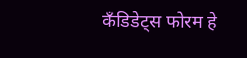कँडिडेट्स फोरम हे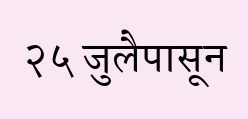२५ जुलैपासून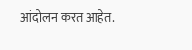आंदोलन करत आहेत.